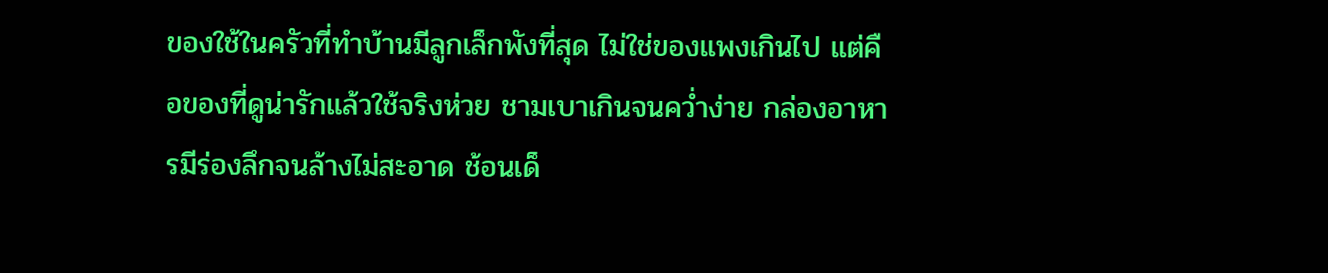ของใช้ในครัวที่ทำบ้านมีลูกเล็กพังที่สุด ไม่ใช่ของแพงเกินไป แต่คือของที่ดูน่ารักแล้วใช้จริงห่วย ชามเบาเกินจนคว่ำง่าย กล่องอาหารมีร่องลึกจนล้างไม่สะอาด ช้อนเด็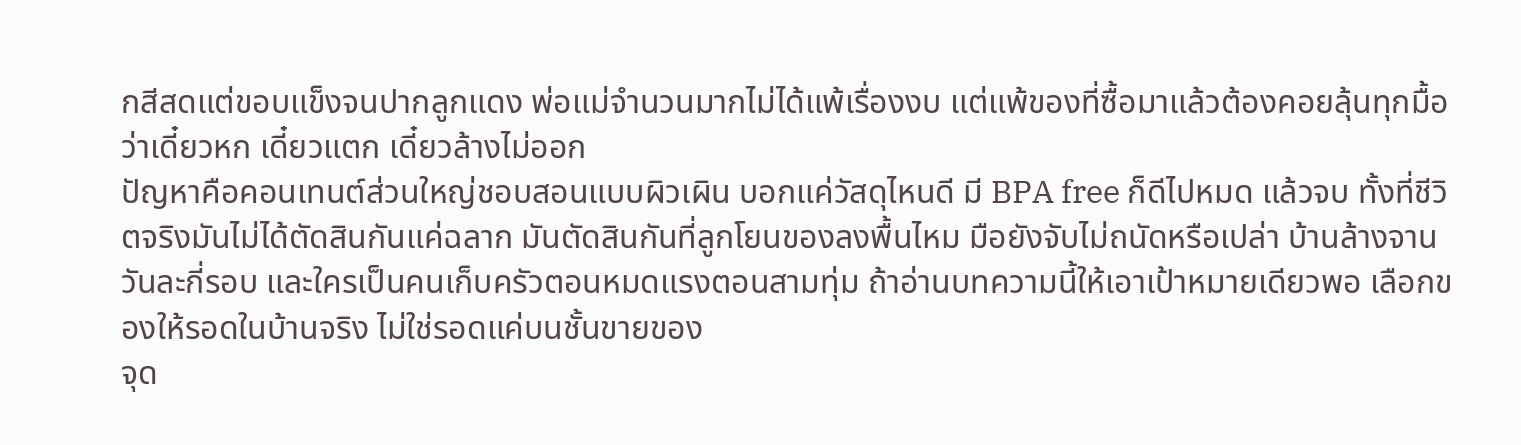กสีสดแต่ขอบแข็งจนปากลูกแดง พ่อแม่จำนวนมากไม่ได้แพ้เรื่องงบ แต่แพ้ของที่ซื้อมาแล้วต้องคอยลุ้นทุกมื้อว่าเดี๋ยวหก เดี๋ยวแตก เดี๋ยวล้างไม่ออก
ปัญหาคือคอนเทนต์ส่วนใหญ่ชอบสอนแบบผิวเผิน บอกแค่วัสดุไหนดี มี BPA free ก็ดีไปหมด แล้วจบ ทั้งที่ชีวิตจริงมันไม่ได้ตัดสินกันแค่ฉลาก มันตัดสินกันที่ลูกโยนของลงพื้นไหม มือยังจับไม่ถนัดหรือเปล่า บ้านล้างจานวันละกี่รอบ และใครเป็นคนเก็บครัวตอนหมดแรงตอนสามทุ่ม ถ้าอ่านบทความนี้ให้เอาเป้าหมายเดียวพอ เลือกของให้รอดในบ้านจริง ไม่ใช่รอดแค่บนชั้นขายของ
จุด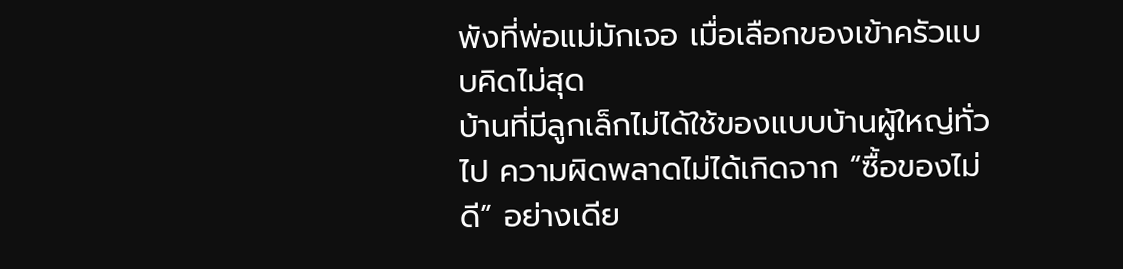พังที่พ่อแม่มักเจอ เมื่อเลือกของเข้าครัวแบบคิดไม่สุด
บ้านที่มีลูกเล็กไม่ได้ใช้ของแบบบ้านผู้ใหญ่ทั่วไป ความผิดพลาดไม่ได้เกิดจาก “ซื้อของไม่ดี” อย่างเดีย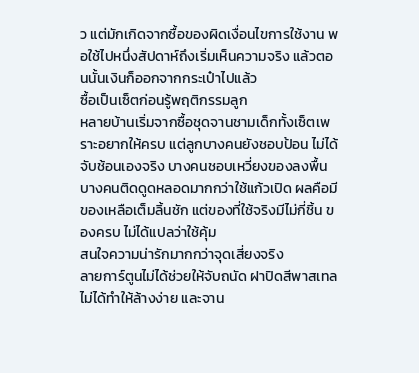ว แต่มักเกิดจากซื้อของผิดเงื่อนไขการใช้งาน พอใช้ไปหนึ่งสัปดาห์ถึงเริ่มเห็นความจริง แล้วตอนนั้นเงินก็ออกจากกระเป๋าไปแล้ว
ซื้อเป็นเซ็ตก่อนรู้พฤติกรรมลูก
หลายบ้านเริ่มจากซื้อชุดจานชามเด็กทั้งเซ็ตเพราะอยากให้ครบ แต่ลูกบางคนยังชอบป้อน ไม่ได้จับช้อนเองจริง บางคนชอบเหวี่ยงของลงพื้น บางคนติดดูดหลอดมากกว่าใช้แก้วเปิด ผลคือมีของเหลือเต็มลิ้นชัก แต่ของที่ใช้จริงมีไม่กี่ชิ้น ของครบ ไม่ได้แปลว่าใช้คุ้ม
สนใจความน่ารักมากกว่าจุดเสี่ยงจริง
ลายการ์ตูนไม่ได้ช่วยให้จับถนัด ฝาปิดสีพาสเทลไม่ได้ทำให้ล้างง่าย และจาน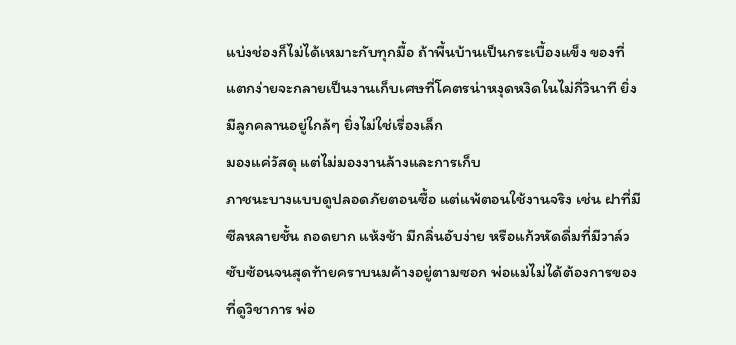แบ่งช่องก็ไม่ได้เหมาะกับทุกมื้อ ถ้าพื้นบ้านเป็นกระเบื้องแข็ง ของที่แตกง่ายจะกลายเป็นงานเก็บเศษที่โคตรน่าหงุดหงิดในไม่กี่วินาที ยิ่งมีลูกคลานอยู่ใกล้ๆ ยิ่งไม่ใช่เรื่องเล็ก
มองแค่วัสดุ แต่ไม่มองงานล้างและการเก็บ
ภาชนะบางแบบดูปลอดภัยตอนซื้อ แต่แพ้ตอนใช้งานจริง เช่น ฝาที่มีซีลหลายชั้น ถอดยาก แห้งช้า มีกลิ่นอับง่าย หรือแก้วหัดดื่มที่มีวาล์วซับซ้อนจนสุดท้ายคราบนมค้างอยู่ตามซอก พ่อแม่ไม่ได้ต้องการของที่ดูวิชาการ พ่อ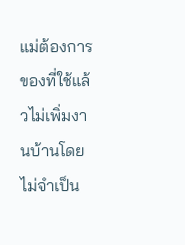แม่ต้องการของที่ใช้แล้วไม่เพิ่มงานบ้านโดยไม่จำเป็น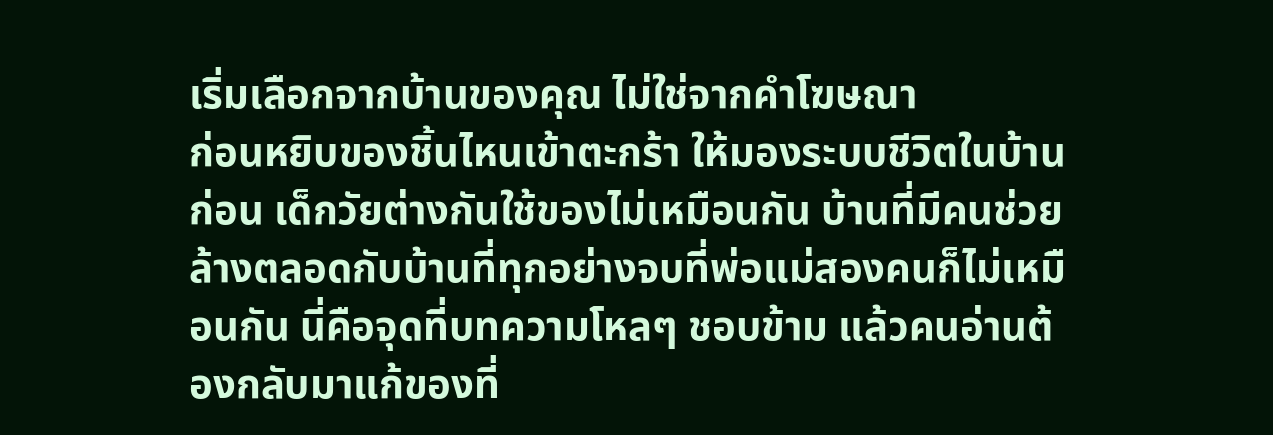เริ่มเลือกจากบ้านของคุณ ไม่ใช่จากคำโฆษณา
ก่อนหยิบของชิ้นไหนเข้าตะกร้า ให้มองระบบชีวิตในบ้านก่อน เด็กวัยต่างกันใช้ของไม่เหมือนกัน บ้านที่มีคนช่วยล้างตลอดกับบ้านที่ทุกอย่างจบที่พ่อแม่สองคนก็ไม่เหมือนกัน นี่คือจุดที่บทความโหลๆ ชอบข้าม แล้วคนอ่านต้องกลับมาแก้ของที่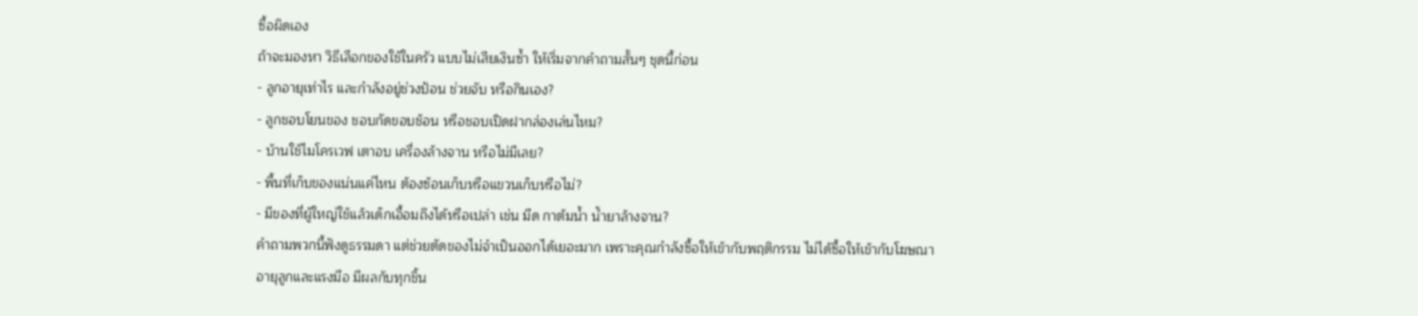ซื้อผิดเอง
ถ้าจะมองหา วิธีเลือกของใช้ในครัว แบบไม่เสียเงินซ้ำ ให้เริ่มจากคำถามสั้นๆ ชุดนี้ก่อน
- ลูกอายุเท่าไร และกำลังอยู่ช่วงป้อน ช่วยจับ หรือกินเอง?
- ลูกชอบโยนของ ชอบกัดขอบช้อน หรือชอบเปิดฝากล่องเล่นไหม?
- บ้านใช้ไมโครเวฟ เตาอบ เครื่องล้างจาน หรือไม่มีเลย?
- พื้นที่เก็บของแน่นแค่ไหน ต้องซ้อนเก็บหรือแขวนเก็บหรือไม่?
- มีของที่ผู้ใหญ่ใช้แล้วเด็กเอื้อมถึงได้หรือเปล่า เช่น มีด กาต้มน้ำ น้ำยาล้างจาน?
คำถามพวกนี้ฟังดูธรรมดา แต่ช่วยตัดของไม่จำเป็นออกได้เยอะมาก เพราะคุณกำลังซื้อให้เข้ากับพฤติกรรม ไม่ได้ซื้อให้เข้ากับโฆษณา
อายุลูกและแรงมือ มีผลกับทุกชิ้น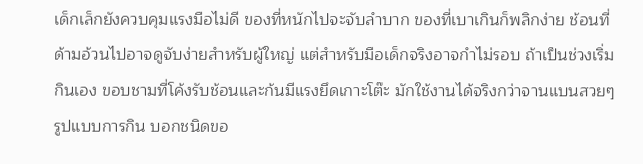เด็กเล็กยังควบคุมแรงมือไม่ดี ของที่หนักไปจะจับลำบาก ของที่เบาเกินก็พลิกง่าย ช้อนที่ด้ามอ้วนไปอาจดูจับง่ายสำหรับผู้ใหญ่ แต่สำหรับมือเด็กจริงอาจกำไม่รอบ ถ้าเป็นช่วงเริ่มกินเอง ขอบชามที่โค้งรับช้อนและก้นมีแรงยึดเกาะโต๊ะ มักใช้งานได้จริงกว่าจานแบนสวยๆ
รูปแบบการกิน บอกชนิดขอ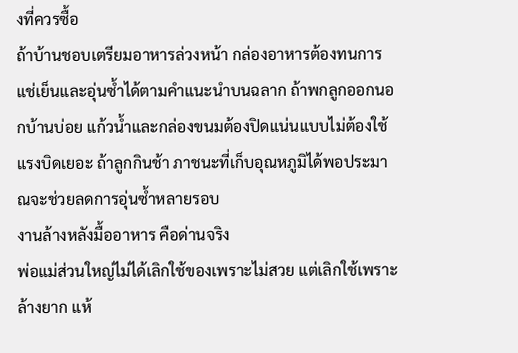งที่ควรซื้อ
ถ้าบ้านชอบเตรียมอาหารล่วงหน้า กล่องอาหารต้องทนการแช่เย็นและอุ่นซ้ำได้ตามคำแนะนำบนฉลาก ถ้าพกลูกออกนอกบ้านบ่อย แก้วน้ำและกล่องขนมต้องปิดแน่นแบบไม่ต้องใช้แรงบิดเยอะ ถ้าลูกกินช้า ภาชนะที่เก็บอุณหภูมิได้พอประมาณจะช่วยลดการอุ่นซ้ำหลายรอบ
งานล้างหลังมื้ออาหาร คือด่านจริง
พ่อแม่ส่วนใหญ่ไม่ได้เลิกใช้ของเพราะไม่สวย แต่เลิกใช้เพราะล้างยาก แห้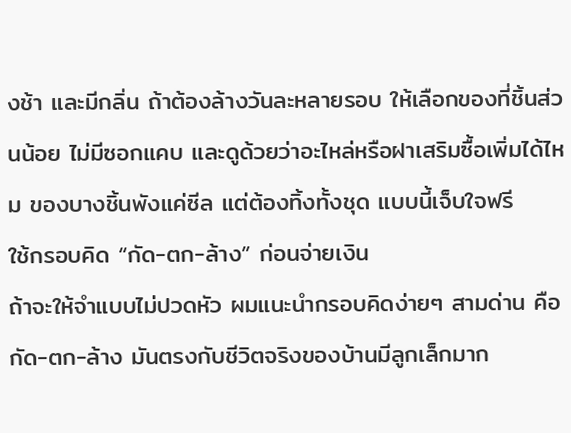งช้า และมีกลิ่น ถ้าต้องล้างวันละหลายรอบ ให้เลือกของที่ชิ้นส่วนน้อย ไม่มีซอกแคบ และดูด้วยว่าอะไหล่หรือฝาเสริมซื้อเพิ่มได้ไหม ของบางชิ้นพังแค่ซีล แต่ต้องทิ้งทั้งชุด แบบนี้เจ็บใจฟรี
ใช้กรอบคิด “กัด-ตก-ล้าง” ก่อนจ่ายเงิน
ถ้าจะให้จำแบบไม่ปวดหัว ผมแนะนำกรอบคิดง่ายๆ สามด่าน คือ กัด-ตก-ล้าง มันตรงกับชีวิตจริงของบ้านมีลูกเล็กมาก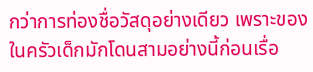กว่าการท่องชื่อวัสดุอย่างเดียว เพราะของในครัวเด็กมักโดนสามอย่างนี้ก่อนเรื่อ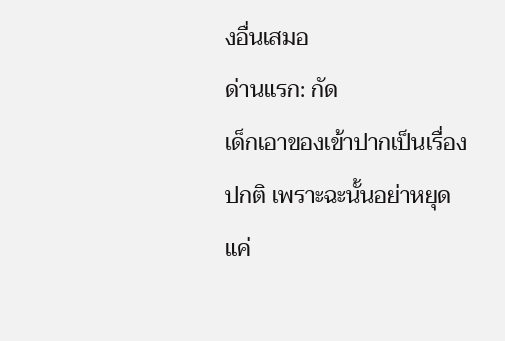งอื่นเสมอ
ด่านแรก: กัด
เด็กเอาของเข้าปากเป็นเรื่องปกติ เพราะฉะนั้นอย่าหยุดแค่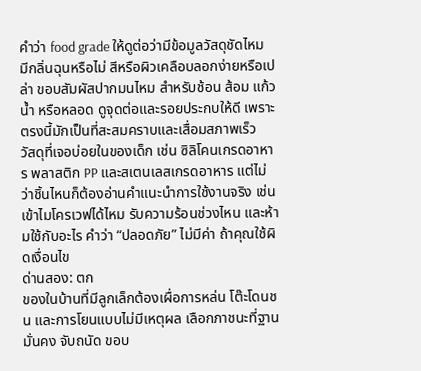คำว่า food grade ให้ดูต่อว่ามีข้อมูลวัสดุชัดไหม มีกลิ่นฉุนหรือไม่ สีหรือผิวเคลือบลอกง่ายหรือเปล่า ขอบสัมผัสปากมนไหม สำหรับช้อน ส้อม แก้วน้ำ หรือหลอด ดูจุดต่อและรอยประกบให้ดี เพราะตรงนี้มักเป็นที่สะสมคราบและเสื่อมสภาพเร็ว
วัสดุที่เจอบ่อยในของเด็ก เช่น ซิลิโคนเกรดอาหาร พลาสติก PP และสเตนเลสเกรดอาหาร แต่ไม่ว่าชิ้นไหนก็ต้องอ่านคำแนะนำการใช้งานจริง เช่น เข้าไมโครเวฟได้ไหม รับความร้อนช่วงไหน และห้ามใช้กับอะไร คำว่า “ปลอดภัย” ไม่มีค่า ถ้าคุณใช้ผิดเงื่อนไข
ด่านสอง: ตก
ของในบ้านที่มีลูกเล็กต้องเผื่อการหล่น โต๊ะโดนชน และการโยนแบบไม่มีเหตุผล เลือกภาชนะที่ฐานมั่นคง จับถนัด ขอบ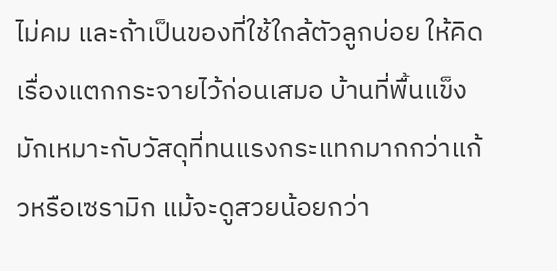ไม่คม และถ้าเป็นของที่ใช้ใกล้ตัวลูกบ่อย ให้คิดเรื่องแตกกระจายไว้ก่อนเสมอ บ้านที่พื้นแข็งมักเหมาะกับวัสดุที่ทนแรงกระแทกมากกว่าแก้วหรือเซรามิก แม้จะดูสวยน้อยกว่า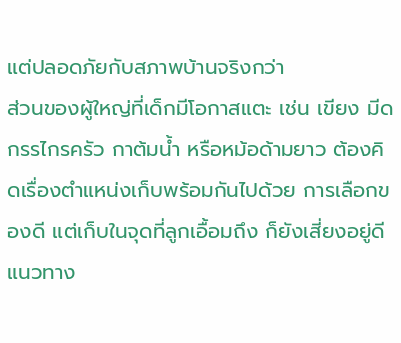แต่ปลอดภัยกับสภาพบ้านจริงกว่า
ส่วนของผู้ใหญ่ที่เด็กมีโอกาสแตะ เช่น เขียง มีด กรรไกรครัว กาต้มน้ำ หรือหม้อด้ามยาว ต้องคิดเรื่องตำแหน่งเก็บพร้อมกันไปด้วย การเลือกของดี แต่เก็บในจุดที่ลูกเอื้อมถึง ก็ยังเสี่ยงอยู่ดี แนวทาง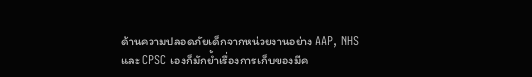ด้านความปลอดภัยเด็กจากหน่วยงานอย่าง AAP, NHS และ CPSC เองก็มักย้ำเรื่องการเก็บของมีค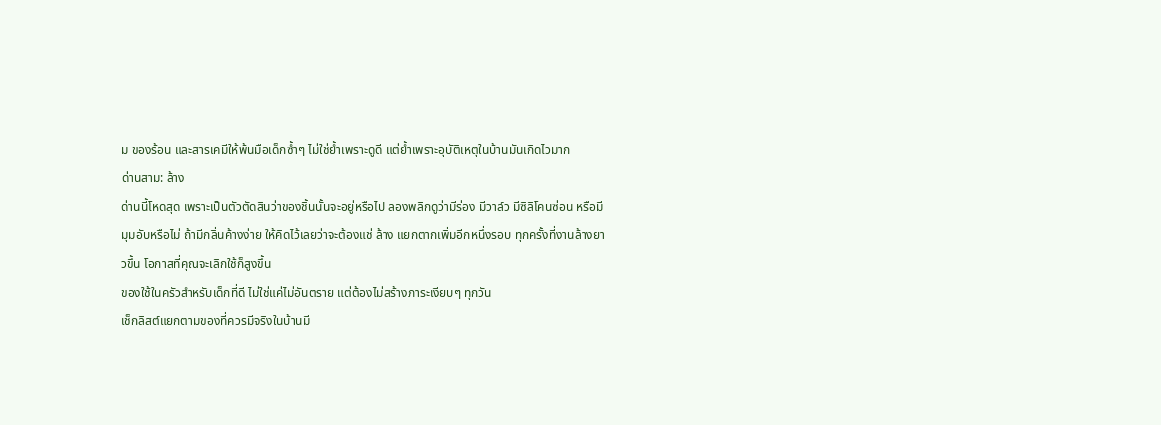ม ของร้อน และสารเคมีให้พ้นมือเด็กซ้ำๆ ไม่ใช่ย้ำเพราะดูดี แต่ย้ำเพราะอุบัติเหตุในบ้านมันเกิดไวมาก
ด่านสาม: ล้าง
ด่านนี้โหดสุด เพราะเป็นตัวตัดสินว่าของชิ้นนั้นจะอยู่หรือไป ลองพลิกดูว่ามีร่อง มีวาล์ว มีซิลิโคนซ่อน หรือมีมุมอับหรือไม่ ถ้ามีกลิ่นค้างง่าย ให้คิดไว้เลยว่าจะต้องแช่ ล้าง แยกตากเพิ่มอีกหนึ่งรอบ ทุกครั้งที่งานล้างยาวขึ้น โอกาสที่คุณจะเลิกใช้ก็สูงขึ้น
ของใช้ในครัวสำหรับเด็กที่ดี ไม่ใช่แค่ไม่อันตราย แต่ต้องไม่สร้างภาระเงียบๆ ทุกวัน
เช็กลิสต์แยกตามของที่ควรมีจริงในบ้านมี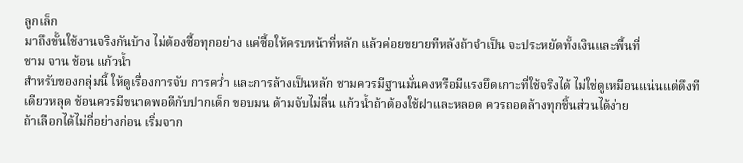ลูกเล็ก
มาถึงขั้นใช้งานจริงกันบ้าง ไม่ต้องซื้อทุกอย่าง แค่ซื้อให้ครบหน้าที่หลัก แล้วค่อยขยายทีหลังถ้าจำเป็น จะประหยัดทั้งเงินและพื้นที่
ชาม จาน ช้อน แก้วน้ำ
สำหรับของกลุ่มนี้ ให้ดูเรื่องการจับ การคว่ำ และการล้างเป็นหลัก ชามควรมีฐานมั่นคงหรือมีแรงยึดเกาะที่ใช้จริงได้ ไม่ใช่ดูเหมือนแน่นแต่ดึงทีเดียวหลุด ช้อนควรมีขนาดพอดีกับปากเด็ก ขอบมน ด้ามจับไม่ลื่น แก้วน้ำถ้าต้องใช้ฝาและหลอด ควรถอดล้างทุกชิ้นส่วนได้ง่าย
ถ้าเลือกได้ไม่กี่อย่างก่อน เริ่มจาก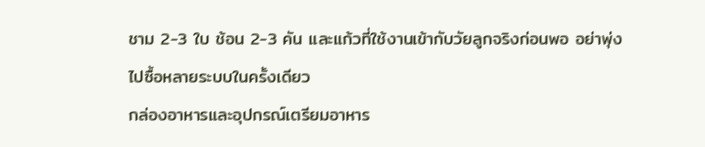ชาม 2-3 ใบ ช้อน 2-3 คัน และแก้วที่ใช้งานเข้ากับวัยลูกจริงก่อนพอ อย่าพุ่งไปซื้อหลายระบบในครั้งเดียว
กล่องอาหารและอุปกรณ์เตรียมอาหาร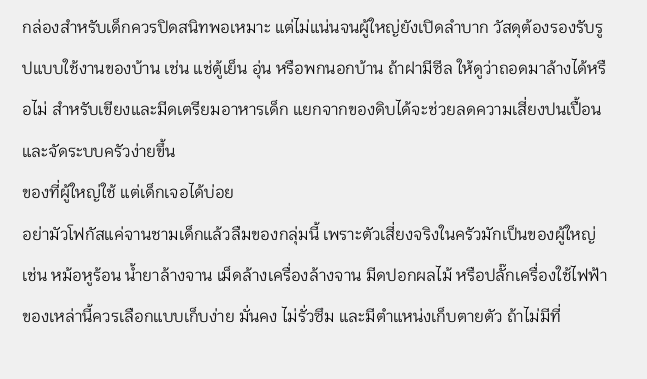กล่องสำหรับเด็กควรปิดสนิทพอเหมาะ แต่ไม่แน่นจนผู้ใหญ่ยังเปิดลำบาก วัสดุต้องรองรับรูปแบบใช้งานของบ้าน เช่น แช่ตู้เย็น อุ่น หรือพกนอกบ้าน ถ้าฝามีซีล ให้ดูว่าถอดมาล้างได้หรือไม่ สำหรับเขียงและมีดเตรียมอาหารเด็ก แยกจากของดิบได้จะช่วยลดความเสี่ยงปนเปื้อนและจัดระบบครัวง่ายขึ้น
ของที่ผู้ใหญ่ใช้ แต่เด็กเจอได้บ่อย
อย่ามัวโฟกัสแค่จานชามเด็กแล้วลืมของกลุ่มนี้ เพราะตัวเสี่ยงจริงในครัวมักเป็นของผู้ใหญ่ เช่น หม้อหูร้อน น้ำยาล้างจาน เม็ดล้างเครื่องล้างจาน มีดปอกผลไม้ หรือปลั๊กเครื่องใช้ไฟฟ้า ของเหล่านี้ควรเลือกแบบเก็บง่าย มั่นคง ไม่รั่วซึม และมีตำแหน่งเก็บตายตัว ถ้าไม่มีที่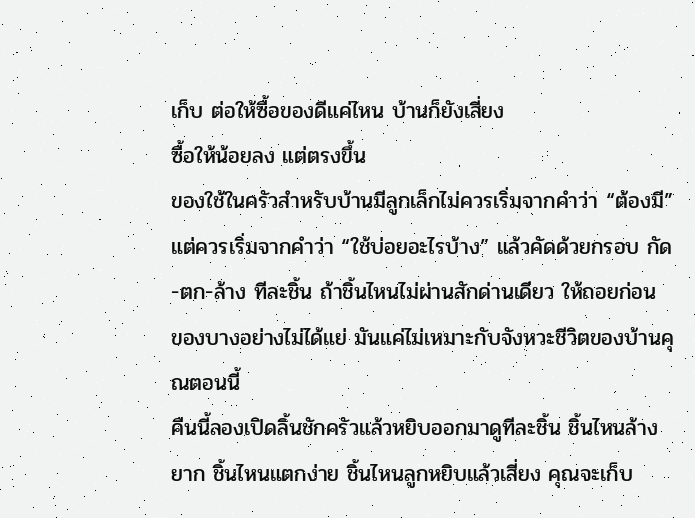เก็บ ต่อให้ซื้อของดีแค่ไหน บ้านก็ยังเสี่ยง
ซื้อให้น้อยลง แต่ตรงขึ้น
ของใช้ในครัวสำหรับบ้านมีลูกเล็กไม่ควรเริ่มจากคำว่า “ต้องมี” แต่ควรเริ่มจากคำว่า “ใช้บ่อยอะไรบ้าง” แล้วคัดด้วยกรอบ กัด-ตก-ล้าง ทีละชิ้น ถ้าชิ้นไหนไม่ผ่านสักด่านเดียว ให้ถอยก่อน ของบางอย่างไม่ได้แย่ มันแค่ไม่เหมาะกับจังหวะชีวิตของบ้านคุณตอนนี้
คืนนี้ลองเปิดลิ้นชักครัวแล้วหยิบออกมาดูทีละชิ้น ชิ้นไหนล้างยาก ชิ้นไหนแตกง่าย ชิ้นไหนลูกหยิบแล้วเสี่ยง คุณจะเก็บ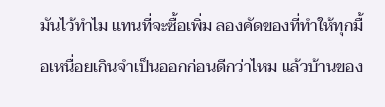มันไว้ทำไม แทนที่จะซื้อเพิ่ม ลองคัดของที่ทำให้ทุกมื้อเหนื่อยเกินจำเป็นออกก่อนดีกว่าไหม แล้วบ้านของ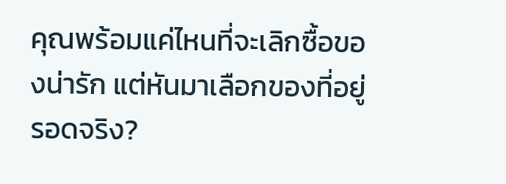คุณพร้อมแค่ไหนที่จะเลิกซื้อของน่ารัก แต่หันมาเลือกของที่อยู่รอดจริง?